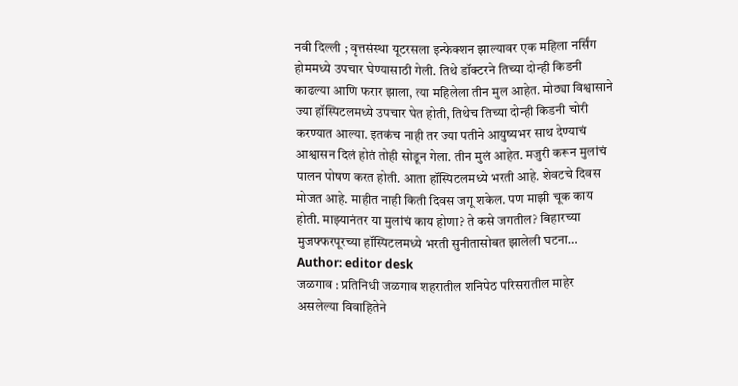नवी दिल्ली ; वृत्तसंस्था यूटरसला इन्फेक्शन झाल्यावर एक महिला नर्सिंग होममध्ये उपचार घेण्यासाठी गेली. तिथे डॉक्टरने तिच्या दोन्ही किडनी काढल्या आणि फरार झाला, त्या महिलेला तीन मुल आहेत. मोठ्या विश्वासाने ज्या हॉस्पिटलमध्ये उपचार घेत होती, तिथेच तिच्या दोन्ही किडनी चोरी करण्यात आल्या. इतकंच नाही तर ज्या पतीने आयुष्यभर साथ देण्याचं आश्वासन दिलं होतं तोही सोडून गेला. तीन मुलं आहेत. मजुरी करून मुलांचं पालन पोषण करत होती. आता हॉस्पिटलमध्ये भरती आहे. शेवटचे दिवस मोजत आहे. माहीत नाही किती दिवस जगू शकेल. पण माझी चूक काय होती. माझ्यानंतर या मुलांचं काय होणा? ते कसे जगतील? बिहारच्या मुजफ्फरपूरच्या हॉस्पिटलमध्ये भरती सुनीतासोबत झालेली घटना…
Author: editor desk
जळगाव : प्रतिनिधी जळगाव शहरातील शनिपेठ परिसरातील माहेर असलेल्या विवाहितेने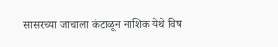सासरच्या जाचाला कंटाळून नाशिक येथे विष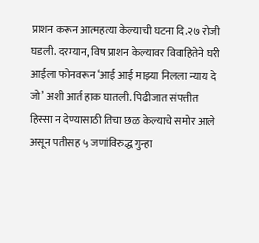प्राशन करून आत्महत्या केल्याची घटना दि.२७ रोजी घडली. दरम्यान, विष प्राशन केल्यावर विवाहितेने घरी आईला फोनवरून ‘आई आई माझ्या निलला न्याय दे जो’ अशी आर्त हाक घातली. पिढीजात संपत्तीत हिस्सा न देण्यासाठी तिचा छळ केल्याचे समोर आले असून पतीसह ५ जणांविरुद्ध गुन्हा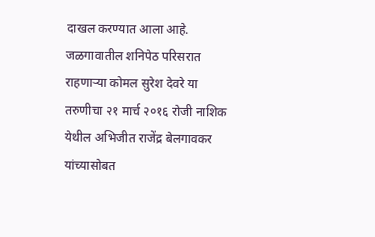दाखल करण्यात आला आहे. जळगावातील शनिपेठ परिसरात राहणाऱ्या कोमल सुरेश देवरे या तरुणीचा २१ मार्च २०१६ रोजी नाशिक येथील अभिजीत राजेंद्र बेलगावकर यांच्यासोबत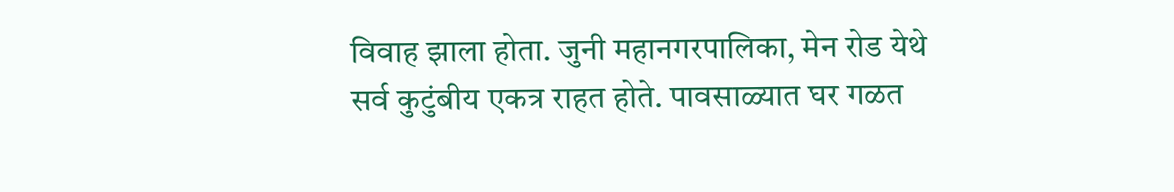विवाह झाला होता. जुनी महानगरपालिका, मेन रोड येथे सर्व कुटुंबीय एकत्र राहत होते. पावसाळ्यात घर गळत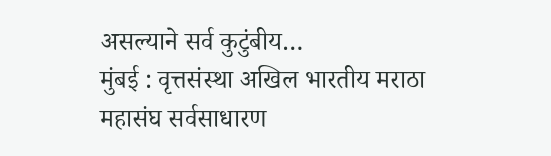असल्याने सर्व कुटुंबीय…
मुंबई : वृत्तसंस्था अखिल भारतीय मराठा महासंघ सर्वसाधारण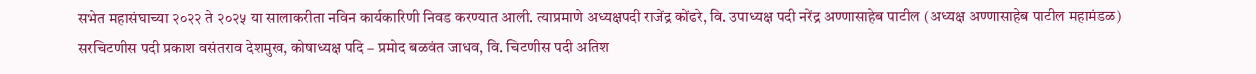सभेत महासंघाच्या २०२२ ते २०२५ या सालाकरीता नविन कार्यकारिणी निवड करण्यात आली. त्याप्रमाणे अध्यक्षपदी राजेंद्र कोंढरे, वि. उपाध्यक्ष पदी नरेंद्र अण्णासाहेब पाटील (अध्यक्ष अण्णासाहेब पाटील महामंडळ) सरचिटणीस पदी प्रकाश वसंतराव देशमुख, कोषाध्यक्ष पदि – प्रमोद बळवंत जाधव, वि. चिटणीस पदी अतिश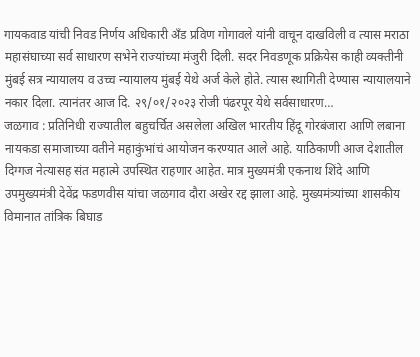गायकवाड यांची निवड निर्णय अधिकारी अँड प्रविण गोगावले यांनी वाचून दाखविली व त्यास मराठा महासंघाच्या सर्व साधारण सभेने राज्यांच्या मंजुरी दिली. सदर निवडणूक प्रक्रियेस काही व्यक्तीनी मुंबई सत्र न्यायालय व उच्च न्यायालय मुंबई येथे अर्ज केले होते. त्यास स्थागिती देण्यास न्यायालयाने नकार दिला. त्यानंतर आज दि. २९/०१/२०२३ रोजी पंढरपूर येथे सर्वसाधारण…
जळगाव : प्रतिनिधी राज्यातील बहुचर्चित असलेला अखिल भारतीय हिंदू गोरबंजारा आणि लबाना नायकडा समाजाच्या वतीने महाकुंभांचं आयोजन करण्यात आले आहे. याठिकाणी आज देशातील दिग्गज नेत्यासह संत महात्मे उपस्थित राहणार आहेत. मात्र मुख्यमंत्री एकनाथ शिंदे आणि उपमुख्यमंत्री देवेंद्र फडणवीस यांचा जळगाव दौरा अखेर रद्द झाला आहे. मुख्यमंत्र्यांच्या शासकीय विमानात तांत्रिक बिघाड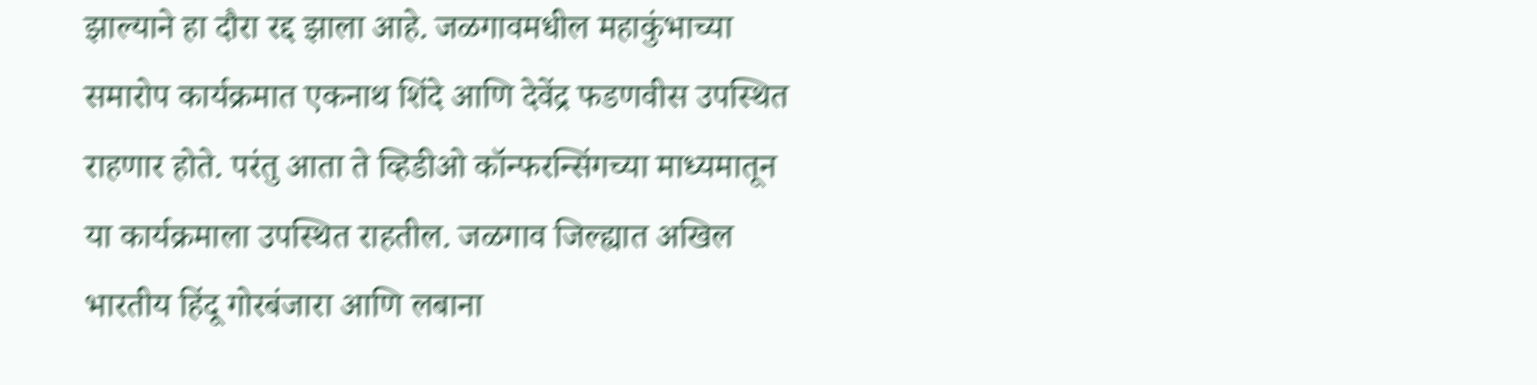झाल्याने हा दौरा रद्द झाला आहे. जळगावमधील महाकुंभाच्या समारोप कार्यक्रमात एकनाथ शिंदे आणि देवेंद्र फडणवीस उपस्थित राहणार होते. परंतु आता ते व्हिडीओ कॉन्फरन्सिंगच्या माध्यमातून या कार्यक्रमाला उपस्थित राहतील. जळगाव जिल्ह्यात अखिल भारतीय हिंदू गोरबंजारा आणि लबाना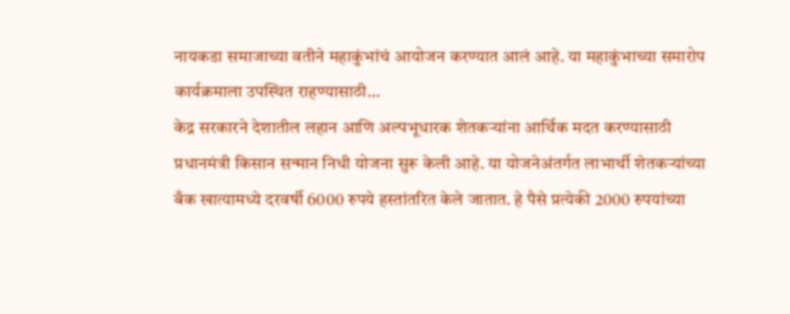नायकडा समाजाच्या वतीने महाकुंभांचं आयोजन करण्यात आलं आहे. या महाकुंभाच्या समारोप कार्यक्रमाला उपस्थित राहण्यासाठी…
केद्र सरकारने देशातील लहान आणि अल्पभूधारक शेतकऱ्यांना आर्थिक मदत करण्यासाठी प्रधानमंत्री किसान सन्मान निधी योजना सुरू केली आहे. या योजनेअंतर्गत लाभार्थी शेतकऱ्यांच्या बँक खात्यामध्ये दरवर्षी 6000 रुपये हस्तांतरित केले जातात. हे पैसे प्रत्येकी 2000 रुपयांच्या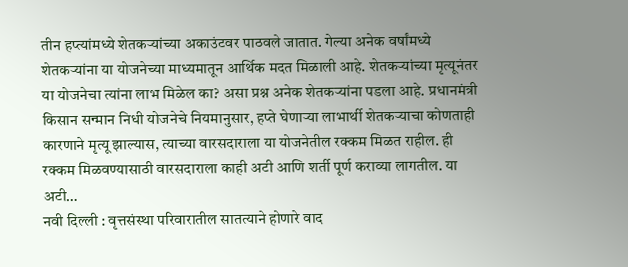तीन हप्त्यांमध्ये शेतकऱ्यांच्या अकाउंटवर पाठवले जातात. गेल्या अनेक वर्षांमध्ये शेतकऱ्यांना या योजनेच्या माध्यमातून आर्थिक मदत मिळाली आहे. शेतकऱ्यांच्या मृत्यूनंतर या योजनेचा त्यांना लाभ मिळेल का? असा प्रश्न अनेक शेतकऱ्यांना पडला आहे. प्रधानमंत्री किसान सन्मान निधी योजनेचे नियमानुसार, हप्ते घेणाऱ्या लाभार्थी शेतकऱ्याचा कोणताही कारणाने मृत्यू झाल्यास, त्याच्या वारसदाराला या योजनेतील रक्कम मिळत राहील. ही रक्कम मिळवण्यासाठी वारसदाराला काही अटी आणि शर्ती पूर्ण कराव्या लागतील. या अटी…
नवी दिल्ली : वृत्तसंस्था परिवारातील सातत्याने होणारे वाद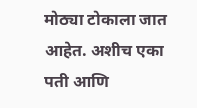मोठ्या टोकाला जात आहेत. अशीच एका पती आणि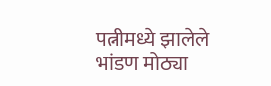पत्नीमध्ये झालेले भांडण मोठ्या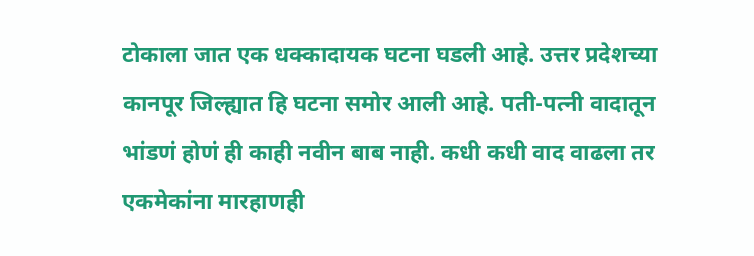टोकाला जात एक धक्कादायक घटना घडली आहे. उत्तर प्रदेशच्या कानपूर जिल्ह्यात हि घटना समोर आली आहे. पती-पत्नी वादातून भांडणं होणं ही काही नवीन बाब नाही. कधी कधी वाद वाढला तर एकमेकांना मारहाणही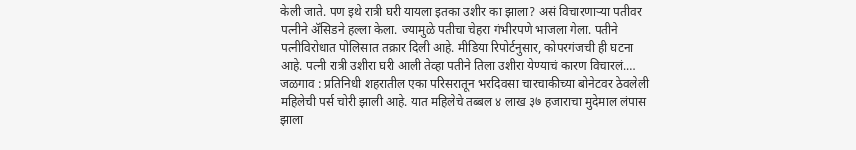केली जाते. पण इथे रात्री घरी यायला इतका उशीर का झाला? असं विचारणाऱ्या पतीवर पत्नीने ॲसिडने हल्ला केला. ज्यामुळे पतीचा चेहरा गंभीरपणे भाजला गेला. पतीने पत्नीविरोधात पोलिसात तक्रार दिली आहे. मीडिया रिपोर्टनुसार, कोपरगंजची ही घटना आहे. पत्नी रात्री उशीरा घरी आली तेव्हा पतीने तिला उशीरा येण्याचं कारण विचारलं.…
जळगाव : प्रतिनिधी शहरातील एका परिसरातून भरदिवसा चारचाकीच्या बोनेटवर ठेवलेली महिलेची पर्स चोरी झाली आहे. यात महिलेचे तब्बल ४ लाख ३७ हजाराचा मुदेमाल लंपास झाला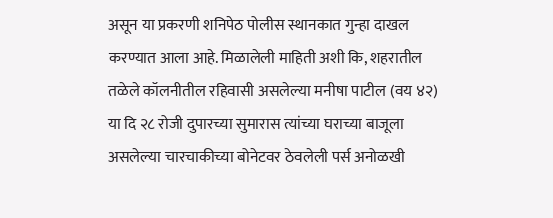असून या प्रकरणी शनिपेठ पोलीस स्थानकात गुन्हा दाखल करण्यात आला आहे. मिळालेली माहिती अशी कि, शहरातील तळेले कॉलनीतील रहिवासी असलेल्या मनीषा पाटील (वय ४२) या दि २८ रोजी दुपारच्या सुमारास त्यांच्या घराच्या बाजूला असलेल्या चारचाकीच्या बोनेटवर ठेवलेली पर्स अनोळखी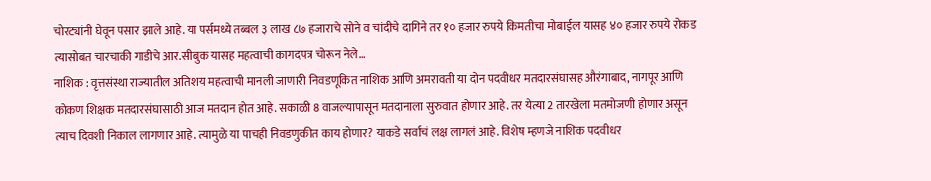चोरट्यांनी घेवून पसार झाले आहे. या पर्समध्ये तब्बल ३ लाख ८७ हजाराचे सोने व चांदीचे दागिने तर १० हजार रुपये किमतीचा मोबाईल यासह ४० हजार रुपये रोकड त्यासोबत चारचाकी गाडीचे आर.सीबुक यासह महत्वाची कागदपत्र चोरून नेले…
नाशिक : वृत्तसंस्था राज्यातील अतिशय महत्वाची मानली जाणारी निवडणूकित नाशिक आणि अमरावती या दोन पदवीधर मतदारसंघासह औरंगाबाद, नागपूर आणि कोकण शिक्षक मतदारसंघासाठी आज मतदान होत आहे. सकाळी 8 वाजल्यापासून मतदानाला सुरुवात होणार आहे. तर येत्या 2 तारखेला मतमोजणी होणार असून त्याच दिवशी निकाल लागणार आहे. त्यामुळे या पाचही निवडणुकीत काय होणार? याकडे सर्वांचं लक्ष लागलं आहे. विशेष म्हणजे नाशिक पदवीधर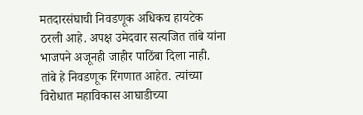मतदारसंघाची निवडणूक अधिकच हायटेक ठरली आहे. अपक्ष उमेदवार सत्यजित तांबे यांना भाजपने अजूनही जाहीर पाठिंबा दिला नाही. तांबे हे निवडणूक रिंगणात आहेत. त्यांच्या विरोधात महाविकास आघाडीच्या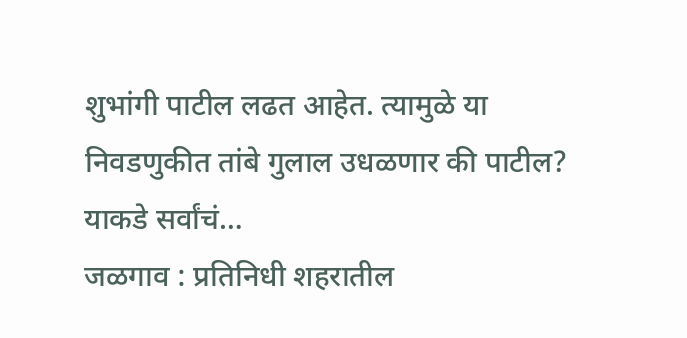शुभांगी पाटील लढत आहेत. त्यामुळे या निवडणुकीत तांबे गुलाल उधळणार की पाटील? याकडे सर्वांचं…
जळगाव : प्रतिनिधी शहरातील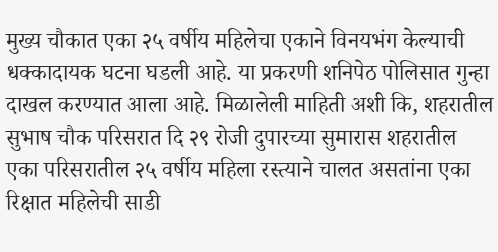मुख्य चौकात एका २५ वर्षीय महिलेचा एकाने विनयभंग केल्याची धक्कादायक घटना घडली आहे. या प्रकरणी शनिपेठ पोलिसात गुन्हा दाखल करण्यात आला आहे. मिळालेली माहिती अशी कि, शहरातील सुभाष चौक परिसरात दि २९ रोजी दुपारच्या सुमारास शहरातील एका परिसरातील २५ वर्षीय महिला रस्त्याने चालत असतांना एका रिक्षात महिलेची साडी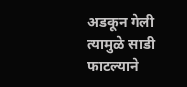अडकून गेली त्यामुळे साडी फाटल्याने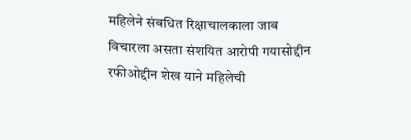महिलेने संबधित रिक्षाचालकाला जाब विचारला असता संशयित आरोपी गयासोद्दीन रफीओद्दीन शेख याने महिलेची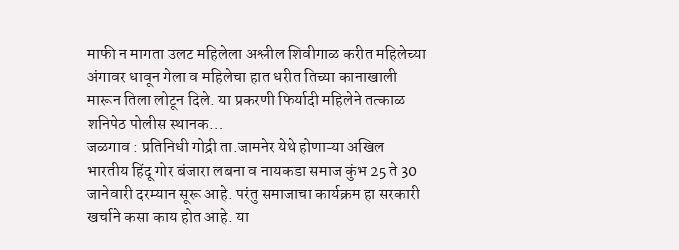माफी न मागता उलट महिलेला अश्लील शिवीगाळ करीत महिलेच्या अंगावर धावून गेला व महिलेचा हात धरीत तिच्या कानाखाली मारून तिला लोटून दिले. या प्रकरणी फिर्यादी महिलेने तत्काळ शनिपेठ पोलीस स्थानक…
जळगाव : प्रतिनिधी गोद्री ता.जामनेर येथे होणाऱ्या अखिल भारतीय हिंदू गोर बंजारा लबना व नायकडा समाज कुंभ 25 ते 30 जानेवारी दरम्यान सूरू आहे. परंतु समाजाचा कार्यक्रम हा सरकारी खर्चाने कसा काय होत आहे. या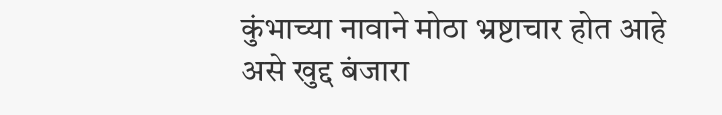कुंभाच्या नावाने मोठा भ्रष्टाचार होत आहे असे खुद्द बंजारा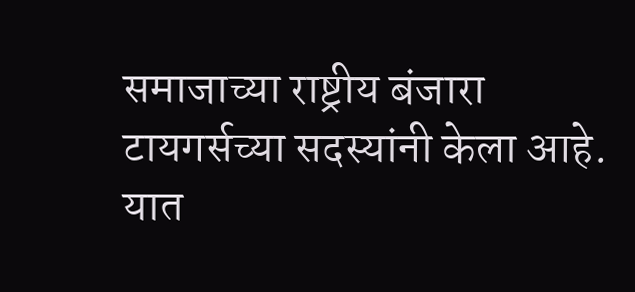समाजाच्या राष्ट्रीय बंजारा टायगर्सच्या सदस्यांनी केला आहे. यात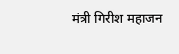मंत्री गिरीश महाजन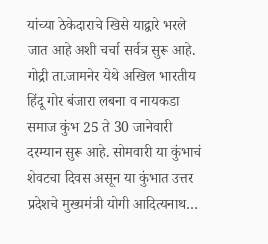यांच्या ठेकेदाराचे खिसे याद्वारे भरले जात आहे अशी चर्चा सर्वत्र सुरू आहे. गोद्री ता.जामनेर येथे अखिल भारतीय हिंदू गोर बंजारा लबना व नायकडा समाज कुंभ 25 ते 30 जानेवारी दरम्यान सुरू आहे. सोमवारी या कुंभाचं शेवटचा दिवस असून या कुंभात उत्तर प्रदेशचे मुख्यमंत्री योगी आदित्यनाथ…